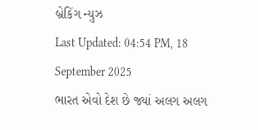બ્રેકિંગ ન્યુઝ
Last Updated: 04:54 PM, 18 September 2025
ભારત એવો દેશ છે જ્યાં અલગ અલગ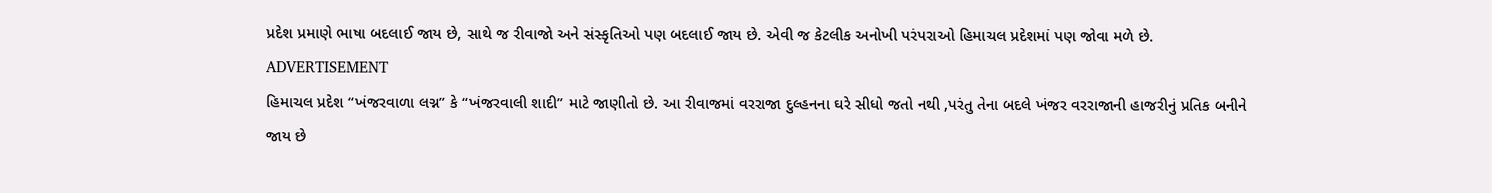પ્રદેશ પ્રમાણે ભાષા બદલાઈ જાય છે, સાથે જ રીવાજો અને સંસ્કૃતિઓ પણ બદલાઈ જાય છે. એવી જ કેટલીક અનોખી પરંપરાઓ હિમાચલ પ્રદેશમાં પણ જોવા મળે છે.
ADVERTISEMENT
હિમાચલ પ્રદેશ “ખંજરવાળા લગ્ન” કે “ખંજરવાલી શાદી” માટે જાણીતો છે. આ રીવાજમાં વરરાજા દુલ્હનના ઘરે સીધો જતો નથી ,પરંતુ તેના બદલે ખંજર વરરાજાની હાજરીનું પ્રતિક બનીને જાય છે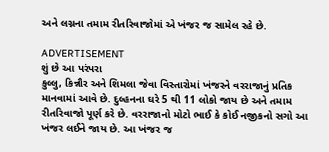અને લગ્નના તમામ રીતરિવાજોમાં એ ખંજર જ સામેલ રહે છે.

ADVERTISEMENT
શું છે આ પરંપરા
કુલ્લુ, કિન્નૌર અને શિમલા જેવા વિસ્તારોમાં ખંજરને વરરાજાનું પ્રતિક માનવામાં આવે છે. દુલ્હનના ઘરે 5 થી 11 લોકો જાય છે અને તમામ રીતરિવાજો પૂર્ણ કરે છે. વરરાજાનો મોટો ભાઈ કે કોઈ નજીકનો સગો આ ખંજર લઈને જાય છે. આ ખંજર જ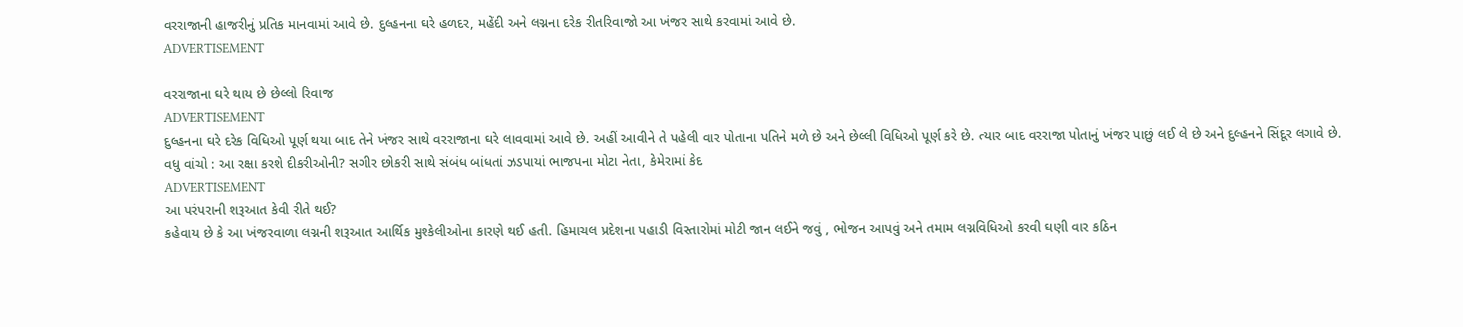વરરાજાની હાજરીનું પ્રતિક માનવામાં આવે છે. દુલ્હનના ઘરે હળદર, મહેંદી અને લગ્નના દરેક રીતરિવાજો આ ખંજર સાથે કરવામાં આવે છે.
ADVERTISEMENT

વરરાજાના ઘરે થાય છે છેલ્લો રિવાજ
ADVERTISEMENT
દુલ્હનના ઘરે દરેક વિધિઓ પૂર્ણ થયા બાદ તેને ખંજર સાથે વરરાજાના ઘરે લાવવામાં આવે છે. અહીં આવીને તે પહેલી વાર પોતાના પતિને મળે છે અને છેલ્લી વિધિઓ પૂર્ણ કરે છે. ત્યાર બાદ વરરાજા પોતાનું ખંજર પાછું લઈ લે છે અને દુલ્હનને સિંદૂર લગાવે છે.
વધુ વાંચો : આ રક્ષા કરશે દીકરીઓની? સગીર છોકરી સાથે સંબંધ બાંધતાં ઝડપાયાં ભાજપના મોટા નેતા, કેમેરામાં કેદ
ADVERTISEMENT
આ પરંપરાની શરૂઆત કેવી રીતે થઈ?
કહેવાય છે કે આ ખંજરવાળા લગ્નની શરૂઆત આર્થિક મુશ્કેલીઓના કારણે થઈ હતી. હિમાચલ પ્રદેશના પહાડી વિસ્તારોમાં મોટી જાન લઈને જવું , ભોજન આપવું અને તમામ લગ્નવિધિઓ કરવી ઘણી વાર કઠિન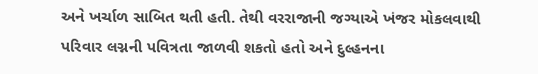અને ખર્ચાળ સાબિત થતી હતી. તેથી વરરાજાની જગ્યાએ ખંજર મોકલવાથી પરિવાર લગ્નની પવિત્રતા જાળવી શકતો હતો અને દુલ્હનના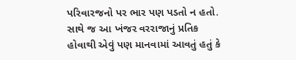પરિવારજનો પર ભાર પણ પડતો ન હતો. સાથે જ આ ખંજર વરરાજાનું પ્રતિક હોવાથી એવું પણ માનવામાં આવતું હતું કે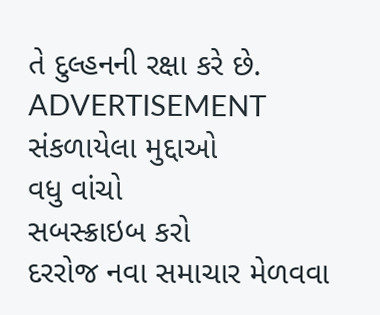તે દુલ્હનની રક્ષા કરે છે.
ADVERTISEMENT
સંકળાયેલા મુદ્દાઓ
વધુ વાંચો
સબસ્ક્રાઇબ કરો
દરરોજ નવા સમાચાર મેળવવા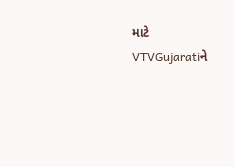માટે VTVGujaratiને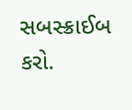સબસ્ક્રાઈબ કરો.